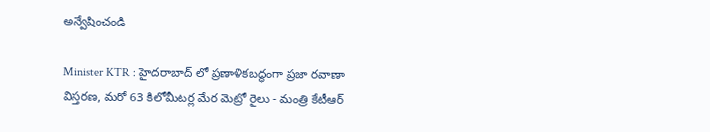అన్వేషించండి

Minister KTR : హైదరాబాద్ లో ప్రణాళికబద్ధంగా ప్రజా రవాణా విస్తరణ, మరో 63 కిలోమీటర్ల మేర మెట్రో రైలు - మంత్రి కేటీఆర్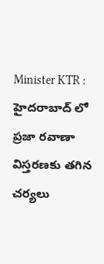Minister KTR : హైదరాబాద్ లో ప్రజా రవాణా విస్తరణకు తగిన చర్యలు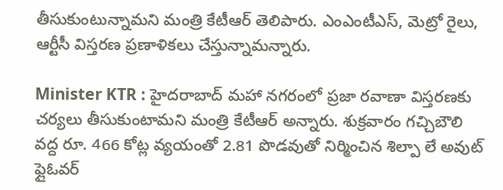తీసుకుంటున్నామని మంత్రి కేటీఆర్ తెలిపారు. ఎంఎంటీఎస్, మెట్రో రైలు, ఆర్టీసీ విస్తరణ ప్రణాళికలు చేస్తున్నామన్నారు.

Minister KTR : హైదరాబాద్ మహా నగరంలో ప్రజా రవాణా విస్తరణకు చర్యలు తీసుకుంటామని మంత్రి కేటీఆర్ అన్నారు. శుక్రవారం గచ్చిబౌలి వద్ద రూ. 466 కోట్ల వ్యయంతో 2.81 పొడవుతో నిర్మించిన శిల్పా లే అవుట్ ఫ్లైఓవర్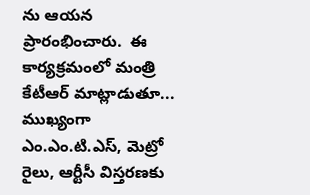ను ఆయన ప్రారంభించారు.  ఈ కార్యక్రమంలో మంత్రి కేటీఆర్ మాట్లాడుతూ... ముఖ్యంగా ఎం.ఎం.టి.ఎస్, మెట్రో రైలు, ఆర్టీసీ విస్తరణకు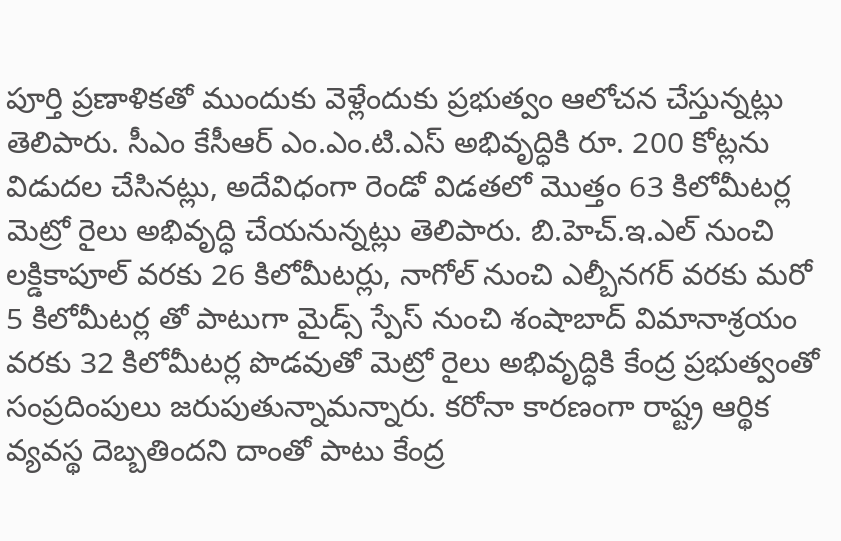పూర్తి ప్రణాళికతో ముందుకు వెళ్లేందుకు ప్రభుత్వం ఆలోచన చేస్తున్నట్లు తెలిపారు. సీఎం కేసీఆర్ ఎం.ఎం.టి.ఎస్ అభివృద్ధికి రూ. 200 కోట్లను విడుదల చేసినట్లు, అదేవిధంగా రెండో విడతలో మొత్తం 63 కిలోమీటర్ల మెట్రో రైలు అభివృద్ధి చేయనున్నట్లు తెలిపారు. బి.హెచ్.ఇ.ఎల్ నుంచి లక్డికాపూల్ వరకు 26 కిలోమీటర్లు, నాగోల్ నుంచి ఎల్బీనగర్ వరకు మరో 5 కిలోమీటర్ల తో పాటుగా మైడ్స్ స్పేస్ నుంచి శంషాబాద్ విమానాశ్రయం వరకు 32 కిలోమీటర్ల పొడవుతో మెట్రో రైలు అభివృద్ధికి కేంద్ర ప్రభుత్వంతో సంప్రదింపులు జరుపుతున్నామన్నారు. కరోనా కారణంగా రాష్ట్ర ఆర్థిక వ్యవస్థ దెబ్బతిందని దాంతో పాటు కేంద్ర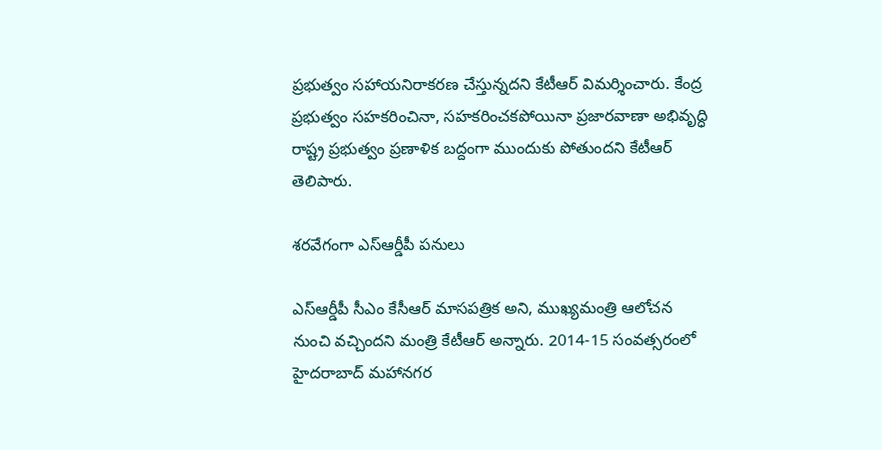ప్రభుత్వం సహాయనిరాకరణ చేస్తున్నదని కేటీఆర్ విమర్శించారు. కేంద్ర ప్రభుత్వం సహకరించినా, సహకరించకపోయినా ప్రజారవాణా అభివృద్ధి రాష్ట్ర ప్రభుత్వం ప్రణాళిక బద్దంగా ముందుకు పోతుందని కేటీఆర్ తెలిపారు.

శరవేగంగా ఎస్ఆర్డీపీ పనులు

ఎస్ఆర్డీపీ సీఎం కేసీఆర్ మాసపత్రిక అని, ముఖ్యమంత్రి ఆలోచన నుంచి వచ్చిందని మంత్రి కేటీఆర్ అన్నారు. 2014-15 సంవత్సరంలో హైదరాబాద్ మహానగర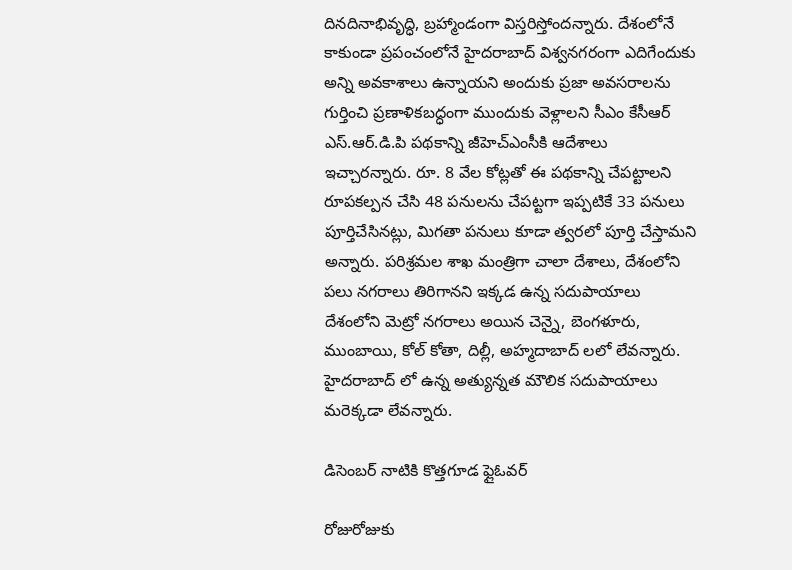దినదినాభివృద్ధి, బ్రహ్మాండంగా విస్తరిస్తోందన్నారు. దేశంలోనే కాకుండా ప్రపంచంలోనే హైదరాబాద్ విశ్వనగరంగా ఎదిగేందుకు అన్ని అవకాశాలు ఉన్నాయని అందుకు ప్రజా అవసరాలను గుర్తించి ప్రణాళికబద్ధంగా ముందుకు వెళ్లాలని సీఎం కేసీఆర్ ఎస్.ఆర్.డి.పి పథకాన్ని జీహెచ్ఎంసీకి ఆదేశాలు ఇచ్చారన్నారు. రూ. 8 వేల కోట్లతో ఈ పథకాన్ని చేపట్టాలని రూపకల్పన చేసి 48 పనులను చేపట్టగా ఇప్పటికే 33 పనులు పూర్తిచేసినట్లు, మిగతా పనులు కూడా త్వరలో పూర్తి చేస్తామని అన్నారు. పరిశ్రమల శాఖ మంత్రిగా చాలా దేశాలు, దేశంలోని పలు నగరాలు తిరిగానని ఇక్కడ ఉన్న సదుపాయాలు దేశంలోని మెట్రో నగరాలు అయిన చెన్నై, బెంగళూరు, ముంబాయి, కోల్ కోతా, దిల్లీ, అహ్మదాబాద్ లలో లేవన్నారు. హైదరాబాద్ లో ఉన్న అత్యున్నత మౌలిక సదుపాయాలు మరెక్కడా లేవన్నారు.

డిసెంబర్ నాటికి కొత్తగూడ ఫ్లైఓవర్

రోజురోజుకు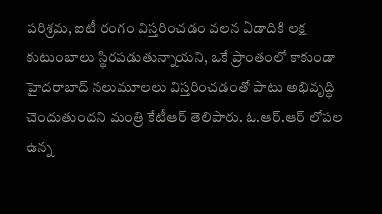పరిశ్రమ, ఐటీ రంగం విస్తరించడం వలన ఏడాదికి లక్ష కుటుంబాలు స్థిరపడుతున్నాయని, ఒకే ప్రాంతంలో కాకుండా హైదరాబాద్ నలుమూలలు విస్తరించడంతో పాటు అభివృద్ధి చెందుతుందని మంత్రి కేటీఆర్ తెలిపారు. ఓ.ఆర్.ఆర్ లోపల ఉన్న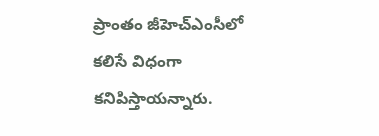ప్రాంతం జీహెచ్ఎంసీలో కలిసే విధంగా కనిపిస్తాయన్నారు.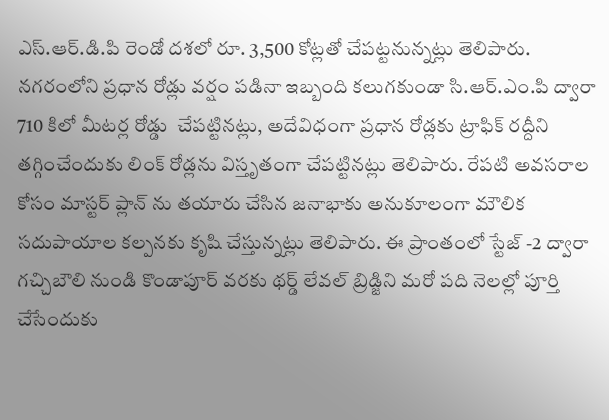ఎస్.ఆర్.డి.పి రెండో దశలో రూ. 3,500 కోట్లతో చేపట్టనున్నట్లు తెలిపారు. నగరంలోని ప్రధాన రోడ్లు వర్షం పడినా ఇబ్బంది కలుగకుండా సి.ఆర్.ఎం.పి ద్వారా 710 కిలో మీటర్ల రోడ్డు  చేపట్టినట్లు, అదేవిధంగా ప్రధాన రోడ్లకు ట్రాఫిక్ రద్దీని తగ్గించేందుకు లింక్ రోడ్లను విస్తృతంగా చేపట్టినట్లు తెలిపారు. రేపటి అవసరాల కోసం మాస్టర్ ప్లాన్ ను తయారు చేసిన జనాభాకు అనుకూలంగా మౌలిక సదుపాయాల కల్పనకు కృషి చేస్తున్నట్లు తెలిపారు. ఈ ప్రాంతంలో స్టేజ్ -2 ద్వారా గచ్చిబౌలి నుండి కొండాపూర్ వరకు థర్డ్ లేవల్ బ్రిడ్జిని మరో పది నెలల్లో పూర్తి చేసేందుకు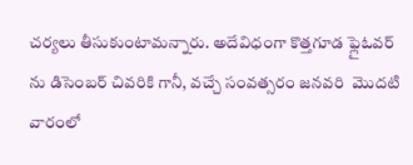చర్యలు తీసుకుంటామన్నారు. అదేవిధంగా కొత్తగూడ ఫ్లైఓవర్ ను డిసెంబర్ చివరికి గానీ, వచ్చే సంవత్సరం జనవరి  మొదటి వారంలో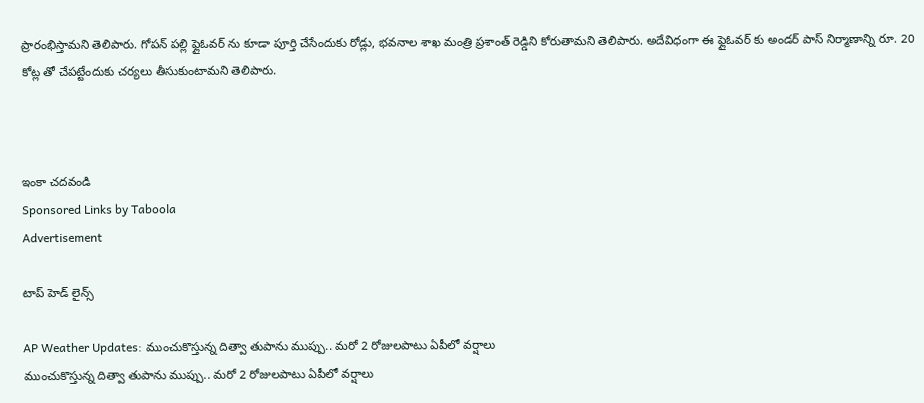ప్రారంభిస్తామని తెలిపారు. గోపన్ పల్లి ఫ్లైఓవర్ ను కూడా పూర్తి చేసేందుకు రోడ్లు, భవనాల శాఖ మంత్రి ప్రశాంత్ రెడ్డిని కోరుతామని తెలిపారు. అదేవిధంగా ఈ ఫ్లైఓవర్ కు అండర్ పాస్ నిర్మాణాన్ని రూ. 20 కోట్ల తో చేపట్టేందుకు చర్యలు తీసుకుంటామని తెలిపారు.



ఇంకా చదవండి
Sponsored Links by Taboola
Advertisement

టాప్ హెడ్ లైన్స్

AP Weather Updates: ముంచుకొస్తున్న దిత్వా తుపాను ముప్పు.. మరో 2 రోజులపాటు ఏపీలో వర్షాలు
ముంచుకొస్తున్న దిత్వా తుపాను ముప్పు.. మరో 2 రోజులపాటు ఏపీలో వర్షాలు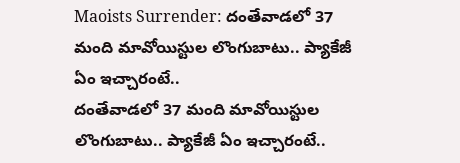Maoists Surrender: దంతేవాడలో 37 మంది మావోయిస్టుల లొంగుబాటు.. ప్యాకేజీ ఏం ఇచ్చారంటే..
దంతేవాడలో 37 మంది మావోయిస్టుల లొంగుబాటు.. ప్యాకేజీ ఏం ఇచ్చారంటే..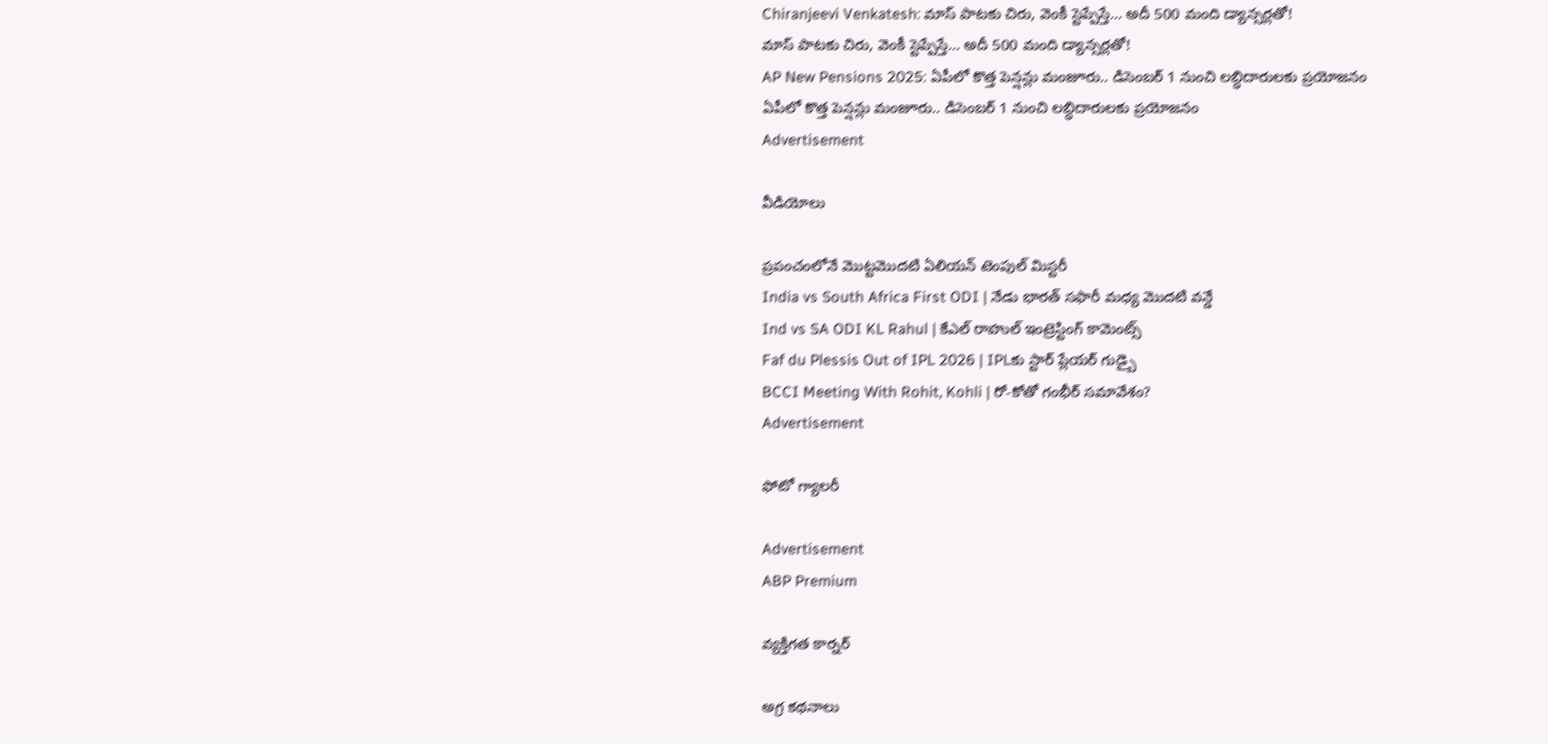Chiranjeevi Venkatesh: మాస్ పాటకు చిరు, వెంకీ స్టెప్పేస్తే... అదీ 500 మంది డ్యాన్సర్లతో!
మాస్ పాటకు చిరు, వెంకీ స్టెప్పేస్తే... అదీ 500 మంది డ్యాన్సర్లతో!
AP New Pensions 2025: ఏపీలో కొత్త పెన్షన్లు మంజూరు.. డిసెంబర్ 1 నుంచి లబ్ధిదారులకు ప్రయోజనం
ఏపీలో కొత్త పెన్షన్లు మంజూరు.. డిసెంబర్ 1 నుంచి లబ్ధిదారులకు ప్రయోజనం
Advertisement

వీడియోలు

ప్రపంచంలోనే మొట్టమొదటి ఏలియన్ టెంపుల్ మిస్టరీ
India vs South Africa First ODI | నేడు భారత్ సఫారీ మధ్య మొదటి వన్డే
Ind vs SA ODI KL Rahul | కేఎల్ రాహుల్ ఇంట్రెస్టింగ్ కామెంట్స్
Faf du Plessis Out of IPL 2026 | IPLకు స్టార్ ప్లేయర్ గుడ్బై
BCCI Meeting With Rohit, Kohli | రో-కోతో గంభీర్ సమావేశం?
Advertisement

ఫోటో గ్యాలరీ

Advertisement
ABP Premium

వ్యక్తిగత కార్నర్

అగ్ర కథనాలు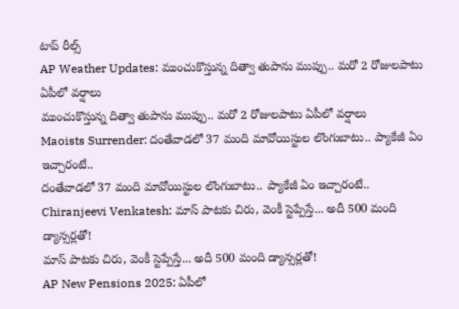టాప్ రీల్స్
AP Weather Updates: ముంచుకొస్తున్న దిత్వా తుపాను ముప్పు.. మరో 2 రోజులపాటు ఏపీలో వర్షాలు
ముంచుకొస్తున్న దిత్వా తుపాను ముప్పు.. మరో 2 రోజులపాటు ఏపీలో వర్షాలు
Maoists Surrender: దంతేవాడలో 37 మంది మావోయిస్టుల లొంగుబాటు.. ప్యాకేజీ ఏం ఇచ్చారంటే..
దంతేవాడలో 37 మంది మావోయిస్టుల లొంగుబాటు.. ప్యాకేజీ ఏం ఇచ్చారంటే..
Chiranjeevi Venkatesh: మాస్ పాటకు చిరు, వెంకీ స్టెప్పేస్తే... అదీ 500 మంది డ్యాన్సర్లతో!
మాస్ పాటకు చిరు, వెంకీ స్టెప్పేస్తే... అదీ 500 మంది డ్యాన్సర్లతో!
AP New Pensions 2025: ఏపీలో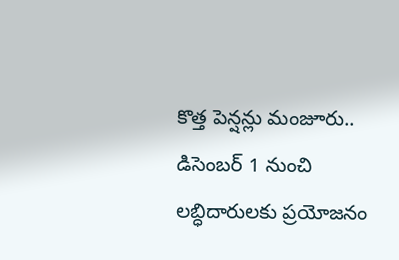కొత్త పెన్షన్లు మంజూరు.. డిసెంబర్ 1 నుంచి లబ్ధిదారులకు ప్రయోజనం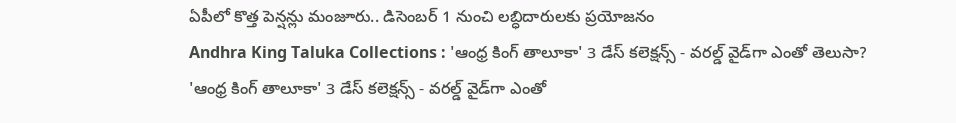ఏపీలో కొత్త పెన్షన్లు మంజూరు.. డిసెంబర్ 1 నుంచి లబ్ధిదారులకు ప్రయోజనం
Andhra King Taluka Collections : 'ఆంధ్ర కింగ్ తాలూకా' 3 డేస్ కలెక్షన్స్ - వరల్డ్ వైడ్‌గా ఎంతో తెలుసా?
'ఆంధ్ర కింగ్ తాలూకా' 3 డేస్ కలెక్షన్స్ - వరల్డ్ వైడ్‌గా ఎంతో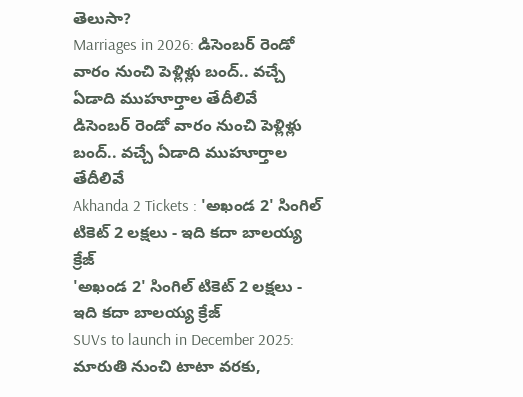తెలుసా?
Marriages in 2026: డిసెంబర్ రెండో వారం నుంచి పెళ్లిళ్లు బంద్.. వచ్చే ఏడాది ముహూర్తాల తేదీలివే
డిసెంబర్ రెండో వారం నుంచి పెళ్లిళ్లు బంద్.. వచ్చే ఏడాది ముహూర్తాల తేదీలివే
Akhanda 2 Tickets : 'అఖండ 2' సింగిల్ టికెట్ 2 లక్షలు - ఇది కదా బాలయ్య క్రేజ్
'అఖండ 2' సింగిల్ టికెట్ 2 లక్షలు - ఇది కదా బాలయ్య క్రేజ్
SUVs to launch in December 2025: మారుతి నుంచి టాటా వరకు,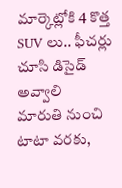మార్కెట్లోకి 4 కొత్త SUV లు.. ఫీచర్లు చూసి డిసైడ్ అవ్వాలి
మారుతి నుంచి టాటా వరకు,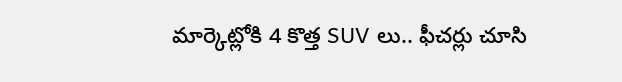మార్కెట్లోకి 4 కొత్త SUV లు.. ఫీచర్లు చూసి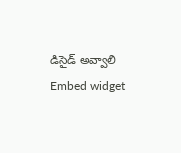డిసైడ్ అవ్వాలి
Embed widget